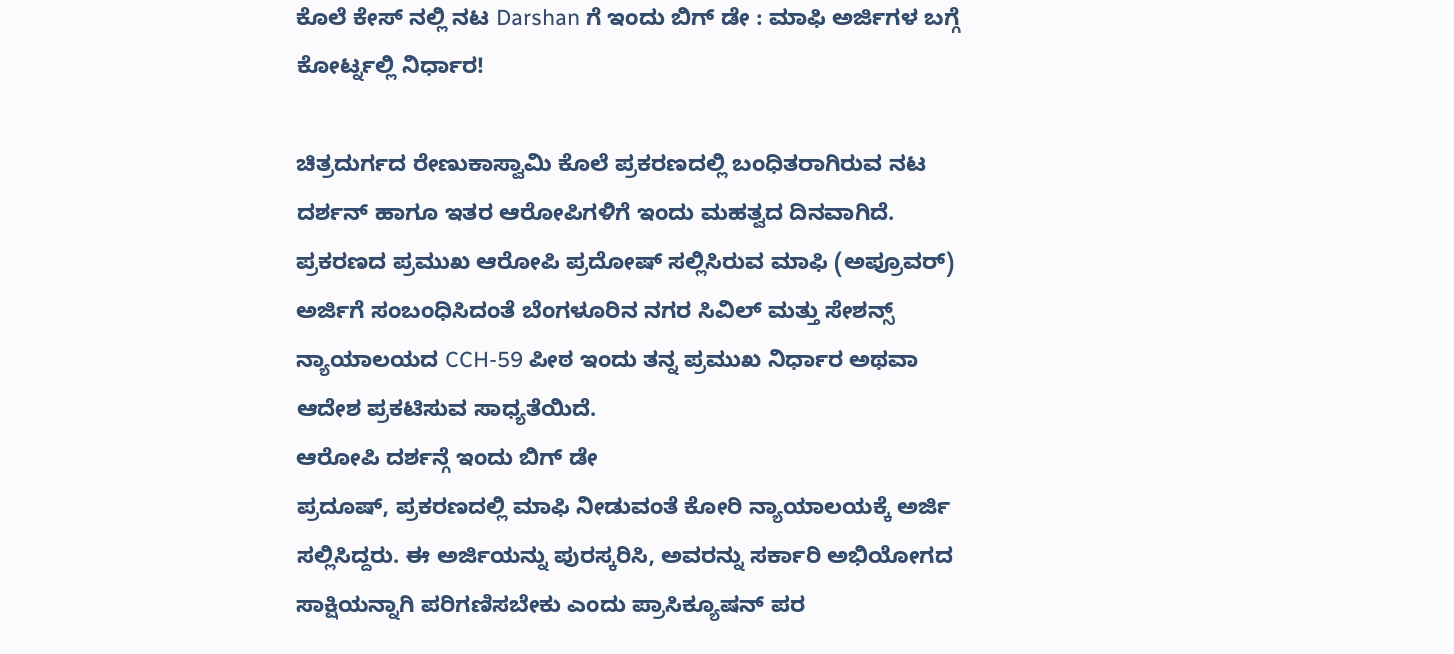ಕೊಲೆ ಕೇಸ್ ನಲ್ಲಿ ನಟ Darshan ಗೆ ಇಂದು ಬಿಗ್ ಡೇ : ಮಾಫಿ ಅರ್ಜಿಗಳ ಬಗ್ಗೆ ಕೋರ್ಟ್ನಲ್ಲಿ ನಿರ್ಧಾರ!

ಚಿತ್ರದುರ್ಗದ ರೇಣುಕಾಸ್ವಾಮಿ ಕೊಲೆ ಪ್ರಕರಣದಲ್ಲಿ ಬಂಧಿತರಾಗಿರುವ ನಟ ದರ್ಶನ್ ಹಾಗೂ ಇತರ ಆರೋಪಿಗಳಿಗೆ ಇಂದು ಮಹತ್ವದ ದಿನವಾಗಿದೆ.
ಪ್ರಕರಣದ ಪ್ರಮುಖ ಆರೋಪಿ ಪ್ರದೋಷ್ ಸಲ್ಲಿಸಿರುವ ಮಾಫಿ (ಅಪ್ರೂವರ್) ಅರ್ಜಿಗೆ ಸಂಬಂಧಿಸಿದಂತೆ ಬೆಂಗಳೂರಿನ ನಗರ ಸಿವಿಲ್ ಮತ್ತು ಸೇಶನ್ಸ್ ನ್ಯಾಯಾಲಯದ CCH-59 ಪೀಠ ಇಂದು ತನ್ನ ಪ್ರಮುಖ ನಿರ್ಧಾರ ಅಥವಾ ಆದೇಶ ಪ್ರಕಟಿಸುವ ಸಾಧ್ಯತೆಯಿದೆ.
ಆರೋಪಿ ದರ್ಶನ್ಗೆ ಇಂದು ಬಿಗ್ ಡೇ
ಪ್ರದೂಷ್, ಪ್ರಕರಣದಲ್ಲಿ ಮಾಫಿ ನೀಡುವಂತೆ ಕೋರಿ ನ್ಯಾಯಾಲಯಕ್ಕೆ ಅರ್ಜಿ ಸಲ್ಲಿಸಿದ್ದರು. ಈ ಅರ್ಜಿಯನ್ನು ಪುರಸ್ಕರಿಸಿ, ಅವರನ್ನು ಸರ್ಕಾರಿ ಅಭಿಯೋಗದ ಸಾಕ್ಷಿಯನ್ನಾಗಿ ಪರಿಗಣಿಸಬೇಕು ಎಂದು ಪ್ರಾಸಿಕ್ಯೂಷನ್ ಪರ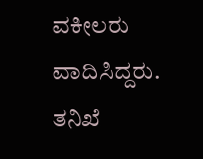ವಕೀಲರು ವಾದಿಸಿದ್ದರು.
ತನಿಖೆ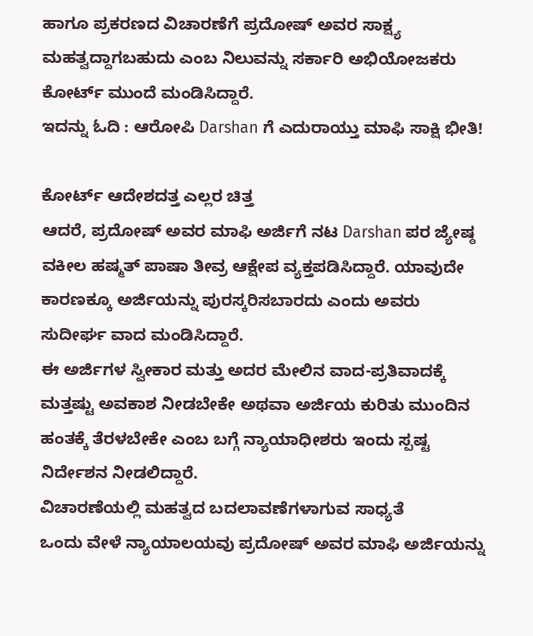ಹಾಗೂ ಪ್ರಕರಣದ ವಿಚಾರಣೆಗೆ ಪ್ರದೋಷ್ ಅವರ ಸಾಕ್ಷ್ಯ ಮಹತ್ವದ್ದಾಗಬಹುದು ಎಂಬ ನಿಲುವನ್ನು ಸರ್ಕಾರಿ ಅಭಿಯೋಜಕರು ಕೋರ್ಟ್ ಮುಂದೆ ಮಂಡಿಸಿದ್ದಾರೆ.
ಇದನ್ನು ಓದಿ : ಆರೋಪಿ Darshan ಗೆ ಎದುರಾಯ್ತು ಮಾಫಿ ಸಾಕ್ಷಿ ಭೀತಿ!

ಕೋರ್ಟ್ ಆದೇಶದತ್ತ ಎಲ್ಲರ ಚಿತ್ತ
ಆದರೆ, ಪ್ರದೋಷ್ ಅವರ ಮಾಫಿ ಅರ್ಜಿಗೆ ನಟ Darshan ಪರ ಜ್ಯೇಷ್ಠ ವಕೀಲ ಹಷ್ಮತ್ ಪಾಷಾ ತೀವ್ರ ಆಕ್ಷೇಪ ವ್ಯಕ್ತಪಡಿಸಿದ್ದಾರೆ. ಯಾವುದೇ ಕಾರಣಕ್ಕೂ ಅರ್ಜಿಯನ್ನು ಪುರಸ್ಕರಿಸಬಾರದು ಎಂದು ಅವರು ಸುದೀರ್ಘ ವಾದ ಮಂಡಿಸಿದ್ದಾರೆ.
ಈ ಅರ್ಜಿಗಳ ಸ್ವೀಕಾರ ಮತ್ತು ಅದರ ಮೇಲಿನ ವಾದ-ಪ್ರತಿವಾದಕ್ಕೆ ಮತ್ತಷ್ಟು ಅವಕಾಶ ನೀಡಬೇಕೇ ಅಥವಾ ಅರ್ಜಿಯ ಕುರಿತು ಮುಂದಿನ ಹಂತಕ್ಕೆ ತೆರಳಬೇಕೇ ಎಂಬ ಬಗ್ಗೆ ನ್ಯಾಯಾಧೀಶರು ಇಂದು ಸ್ಪಷ್ಟ ನಿರ್ದೇಶನ ನೀಡಲಿದ್ದಾರೆ.
ವಿಚಾರಣೆಯಲ್ಲಿ ಮಹತ್ವದ ಬದಲಾವಣೆಗಳಾಗುವ ಸಾಧ್ಯತೆ
ಒಂದು ವೇಳೆ ನ್ಯಾಯಾಲಯವು ಪ್ರದೋಷ್ ಅವರ ಮಾಫಿ ಅರ್ಜಿಯನ್ನು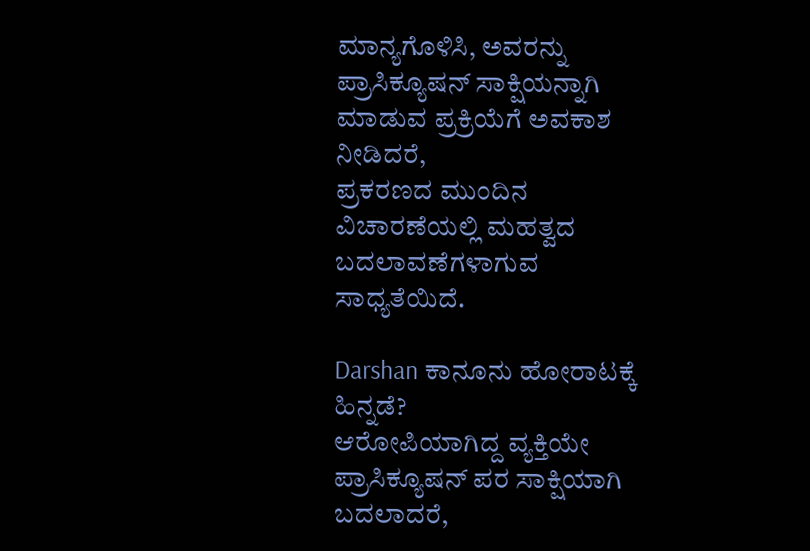ಮಾನ್ಯಗೊಳಿಸಿ, ಅವರನ್ನು ಪ್ರಾಸಿಕ್ಯೂಷನ್ ಸಾಕ್ಷಿಯನ್ನಾಗಿ ಮಾಡುವ ಪ್ರಕ್ರಿಯೆಗೆ ಅವಕಾಶ ನೀಡಿದರೆ,
ಪ್ರಕರಣದ ಮುಂದಿನ ವಿಚಾರಣೆಯಲ್ಲಿ ಮಹತ್ವದ ಬದಲಾವಣೆಗಳಾಗುವ ಸಾಧ್ಯತೆಯಿದೆ.

Darshan ಕಾನೂನು ಹೋರಾಟಕ್ಕೆ ಹಿನ್ನಡೆ?
ಆರೋಪಿಯಾಗಿದ್ದ ವ್ಯಕ್ತಿಯೇ ಪ್ರಾಸಿಕ್ಯೂಷನ್ ಪರ ಸಾಕ್ಷಿಯಾಗಿ ಬದಲಾದರೆ,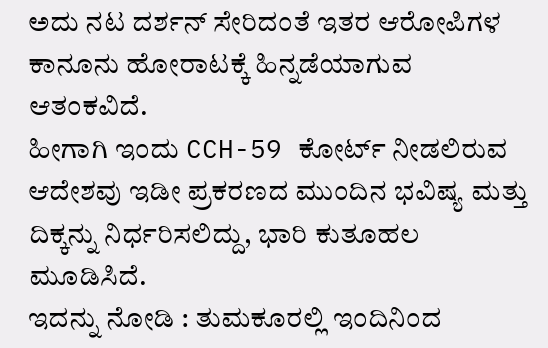ಅದು ನಟ ದರ್ಶನ್ ಸೇರಿದಂತೆ ಇತರ ಆರೋಪಿಗಳ ಕಾನೂನು ಹೋರಾಟಕ್ಕೆ ಹಿನ್ನಡೆಯಾಗುವ ಆತಂಕವಿದೆ.
ಹೀಗಾಗಿ ಇಂದು CCH-59 ಕೋರ್ಟ್ ನೀಡಲಿರುವ ಆದೇಶವು ಇಡೀ ಪ್ರಕರಣದ ಮುಂದಿನ ಭವಿಷ್ಯ ಮತ್ತು ದಿಕ್ಕನ್ನು ನಿರ್ಧರಿಸಲಿದ್ದು, ಭಾರಿ ಕುತೂಹಲ ಮೂಡಿಸಿದೆ.
ಇದನ್ನು ನೋಡಿ : ತುಮಕೂರಲ್ಲಿ ಇಂದಿನಿಂದ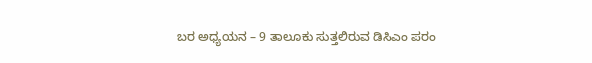ಬರ ಅಧ್ಯಯನ – 9 ತಾಲೂಕು ಸುತ್ತಲಿರುವ ಡಿಸಿಎಂ ಪರಂ